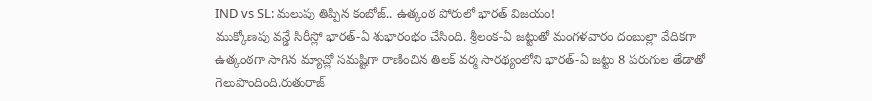IND vs SL: మలుపు తిప్పిన కంబోజ్.. ఉత్కంఠ పోరులో భారత్ విజయం!
ముక్కోణపు వన్డే సిరీస్లో భారత్-ఏ శుభారంభం చేసింది. శ్రీలంక-ఏ జట్టుతో మంగళవారం దంబుల్లా వేదికగా ఉత్కంఠగా సాగిన మ్యాచ్లో సమష్టిగా రాణించిన తిలక్ వర్మ సారథ్యంలోని భారత్-ఏ జట్టు 8 పరుగుల తేడాతో గెలుపొందింది.రుతురాజ్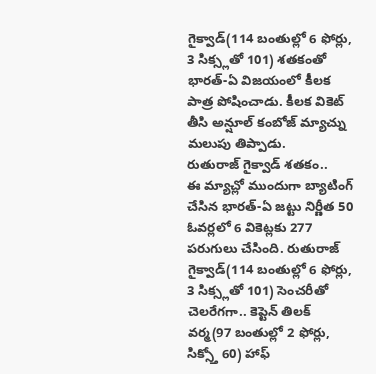గైక్వాడ్(114 బంతుల్లో 6 ఫోర్లు, 3 సిక్స్లతో 101) శతకంతో భారత్-ఏ విజయంలో కీలక పాత్ర పోషించాడు. కీలక వికెట్ తీసి అన్షూల్ కంబోజ్ మ్యాచ్ను మలుపు తిప్పాడు.
రుతురాజ్ గైక్వాడ్ శతకం..
ఈ మ్యాచ్లో ముందుగా బ్యాటింగ్ చేసిన భారత్-ఏ జట్టు నిర్ణీత 50 ఓవర్లలో 6 వికెట్లకు 277 పరుగులు చేసింది. రుతురాజ్ గైక్వాడ్(114 బంతుల్లో 6 ఫోర్లు, 3 సిక్స్లతో 101) సెంచరీతో చెలరేగగా.. కెప్టెన్ తిలక్ వర్మ(97 బంతుల్లో 2 ఫోర్లు, సిక్స్తో 60) హాఫ్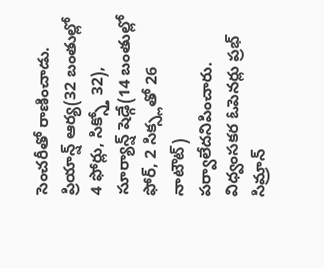సెంచరీతో రాణించాడు.
ప్రియాన్ష్ ఆర్య(32 బంతుల్లో 4 ఫోర్లు, సిక్స్తో 32), సూర్యాన్ష్ షెడ్గే(14 బంతుల్లో ఫోర్, 2 సిక్స్లతో 26 నాటౌట్) పర్వాలేదనిపించారు. విధ్వంసకర ఓపెనర్లు ప్రభ్ సిమ్రాన్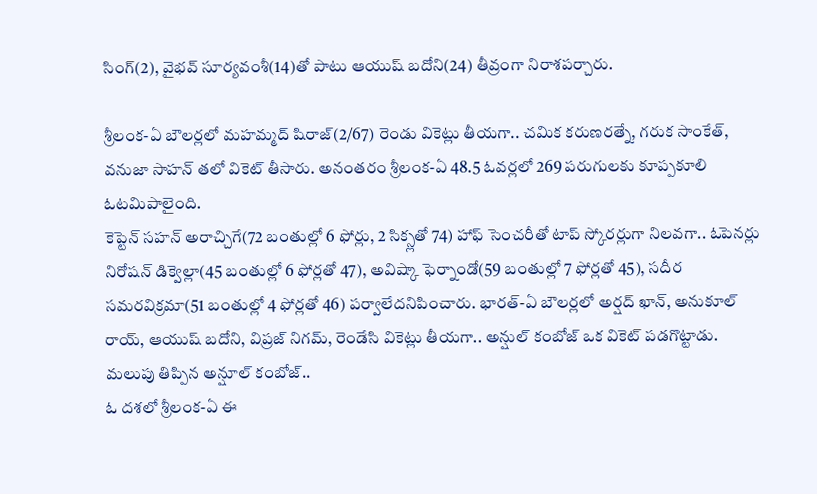సింగ్(2), వైభవ్ సూర్యవంశీ(14)తో పాటు ఆయుష్ బదోని(24) తీవ్రంగా నిరాశపర్చారు.

శ్రీలంక-ఏ బౌలర్లలో మహమ్మద్ షిరాజ్(2/67) రెండు వికెట్లు తీయగా.. చమిక కరుణరత్నే, గరుక సాంకేత్, వనుజా సాహన్ తలో వికెట్ తీసారు. అనంతరం శ్రీలంక-ఏ 48.5 ఓవర్లలో 269 పరుగులకు కూప్పకూలి ఓటమిపాలైంది.
కెప్టెన్ సహన్ అరాచ్చిగే(72 బంతుల్లో 6 ఫోర్లు, 2 సిక్స్లతో 74) హాఫ్ సెంచరీతో టాప్ స్కోరర్లుగా నిలవగా.. ఓపెనర్లు నిరోషన్ డిక్వెల్లా(45 బంతుల్లో 6 ఫోర్లతో 47), అవిష్కా ఫెర్నాండో(59 బంతుల్లో 7 ఫోర్లతో 45), సదీర సమరవిక్రమా(51 బంతుల్లో 4 ఫోర్లతో 46) పర్వాలేదనిపించారు. భారత్-ఏ బౌలర్లలో అర్షద్ ఖాన్, అనుకూల్ రాయ్, ఆయుష్ బదోని, విప్రజ్ నిగమ్, రెండేసి వికెట్లు తీయగా.. అన్షుల్ కంబోజ్ ఒక వికెట్ పడగొట్టాడు.
మలుపు తిప్పిన అన్షూల్ కంబోజ్..
ఓ దశలో శ్రీలంక-ఏ ఈ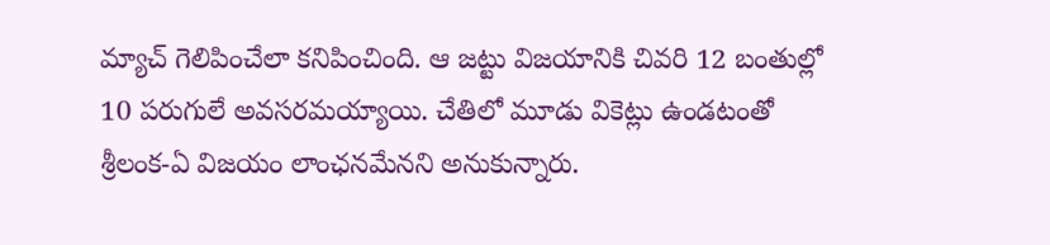మ్యాచ్ గెలిపించేలా కనిపించింది. ఆ జట్టు విజయానికి చివరి 12 బంతుల్లో 10 పరుగులే అవసరమయ్యాయి. చేతిలో మూడు వికెట్లు ఉండటంతో శ్రీలంక-ఏ విజయం లాంఛనమేనని అనుకున్నారు.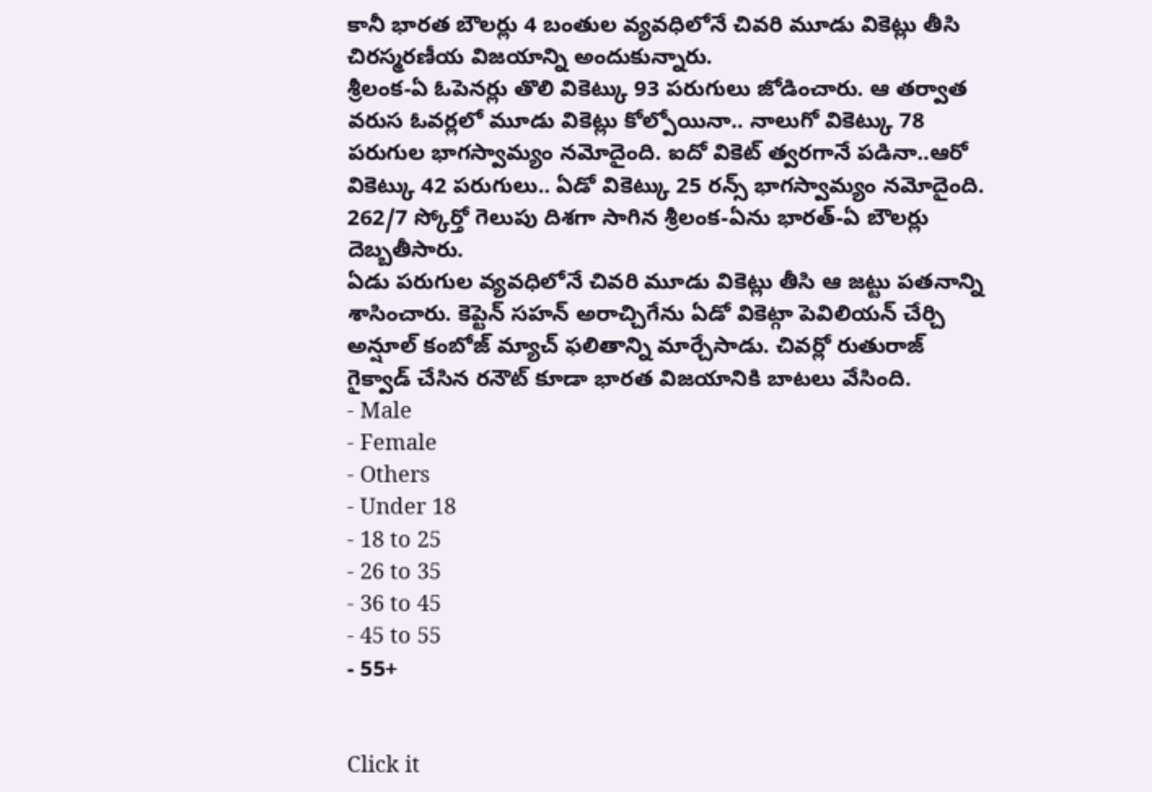కానీ భారత బౌలర్లు 4 బంతుల వ్యవధిలోనే చివరి మూడు వికెట్లు తీసి చిరస్మరణీయ విజయాన్ని అందుకున్నారు.
శ్రీలంక-ఏ ఓపెనర్లు తొలి వికెట్కు 93 పరుగులు జోడించారు. ఆ తర్వాత వరుస ఓవర్లలో మూడు వికెట్లు కోల్పోయినా.. నాలుగో వికెట్కు 78 పరుగుల భాగస్వామ్యం నమోదైంది. ఐదో వికెట్ త్వరగానే పడినా..ఆరో వికెట్కు 42 పరుగులు.. ఏడో వికెట్కు 25 రన్స్ భాగస్వామ్యం నమోదైంది. 262/7 స్కోర్తో గెలుపు దిశగా సాగిన శ్రీలంక-ఏను భారత్-ఏ బౌలర్లు దెబ్బతీసారు.
ఏడు పరుగుల వ్యవధిలోనే చివరి మూడు వికెట్లు తీసి ఆ జట్టు పతనాన్ని శాసించారు. కెప్టెన్ సహన్ అరాచ్చిగేను ఏడో వికెట్గా పెవిలియన్ చేర్చి అన్షూల్ కంబోజ్ మ్యాచ్ ఫలితాన్ని మార్చేసాడు. చివర్లో రుతురాజ్ గైక్వాడ్ చేసిన రనౌట్ కూడా భారత విజయానికి బాటలు వేసింది.
- Male
- Female
- Others
- Under 18
- 18 to 25
- 26 to 35
- 36 to 45
- 45 to 55
- 55+


Click it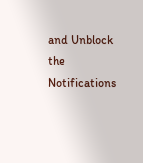and Unblock the Notifications